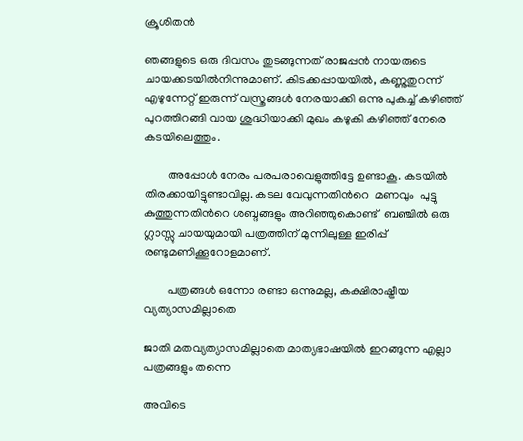ക്രൂശിതന്‍

ഞങ്ങളുടെ ഒരു ദിവസം തുടങ്ങുന്നത് രാജപ്പന്‍ നായരുടെ ചായക്കടയില്‍നിന്നുമാണ്. കിടക്കപ്പായയില്‍, കണ്ണുതുറന്ന് എഴുന്നേറ്റ് ഇരുന്ന് വസ്ത്രങ്ങള്‍ നേരയാക്കി ഒന്നു പുകച്ച് കഴിഞ്ഞ് പുറത്തിറങ്ങി വായ ശുദ്ധിയാക്കി മുഖം കഴുകി കഴിഞ്ഞ് നേരെ കടയിലെത്തും.

        അപ്പോള്‍ നേരം പരപരാവെളുത്തിട്ടേ ഉണ്ടാകൂ. കടയില്‍ തിരക്കായിട്ടുണ്ടാവില്ല. കടല വേവുന്നതിന്‍റെ  മണവും  പുട്ടു കുത്തുന്നതിന്‍റെ ശബ്ദങ്ങളും അറിഞ്ഞുകൊണ്ട്  ബഞ്ചില്‍ ഒരു ഗ്ലാസ്സു ചായയുമായി പത്രത്തിന് മുന്നിലുള്ള ഇരിപ്പ് രണ്ടുമണിക്കൂറോളമാണ്.

        പത്രങ്ങള്‍ ഒന്നോ രണ്ടാ ഒന്നുമല്ല, കക്ഷിരാഷ്ട്രീയ വ്യത്യാസമില്ലാതെ

ജാതി മതവ്യത്യാസമില്ലാതെ മാത്യഭാഷയില്‍ ഇറങ്ങുന്ന എല്ലാ പത്രങ്ങളും തന്നെ

അവിടെ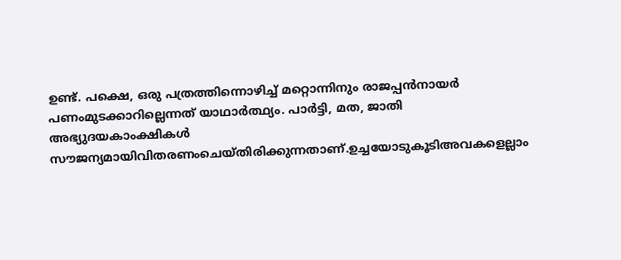ഉണ്ട്. പക്ഷെ, ഒരു പത്രത്തിന്നൊഴിച്ച് മറ്റൊന്നിനും രാജപ്പന്‍നായര്‍ പണംമുടക്കാറില്ലെന്നത് യാഥാര്‍ത്ഥ്യം. പാര്‍ട്ടി, മത, ജാതി അഭ്യുദയകാംക്ഷികള്‍ സൗജന്യമായിവിതരണംചെയ്തിരിക്കുന്നതാണ്.ഉച്ചയോടുകൂടിഅവകളെല്ലാം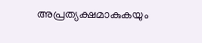അപ്രത്യക്ഷമാകുകയും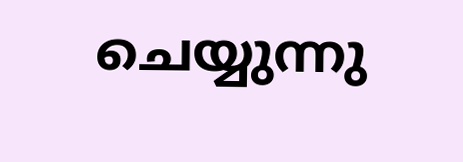ചെയ്യുന്നു